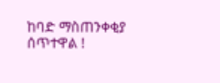ከባድ ማስጠንቀቂያ ሰጥተዋል !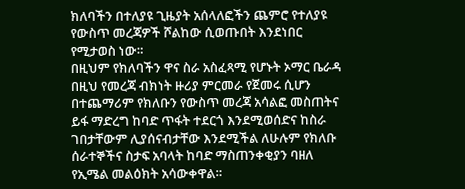ክለባችን በተለያዩ ጊዜያት አሰላለፎችን ጨምሮ የተለያዩ የውስጥ መረጃዎች ሾልከው ሲወጡበት እንደነበር የሚታወስ ነው።
በዚህም የክለባችን ዋና ስራ አስፈጻሚ የሆኑት ኦማር ቤራዳ በዚህ የመረጃ ብክነት ዙሪያ ምርመራ የጀመሩ ሲሆን
በተጨማሪም የክለቡን የውስጥ መረጃ አሳልፎ መስጠትና ይፋ ማድረግ ከባድ ጥፋት ተደርጎ እንደሚወሰድና ከስራ ገበታቸውም ሊያሰናብታቸው እንደሚችል ለሁሉም የክለቡ ሰራተኞችና ስታፍ አባላት ከባድ ማስጠንቀቂያን ባዘለ የኢሜል መልዕክት አሳውቀዋል።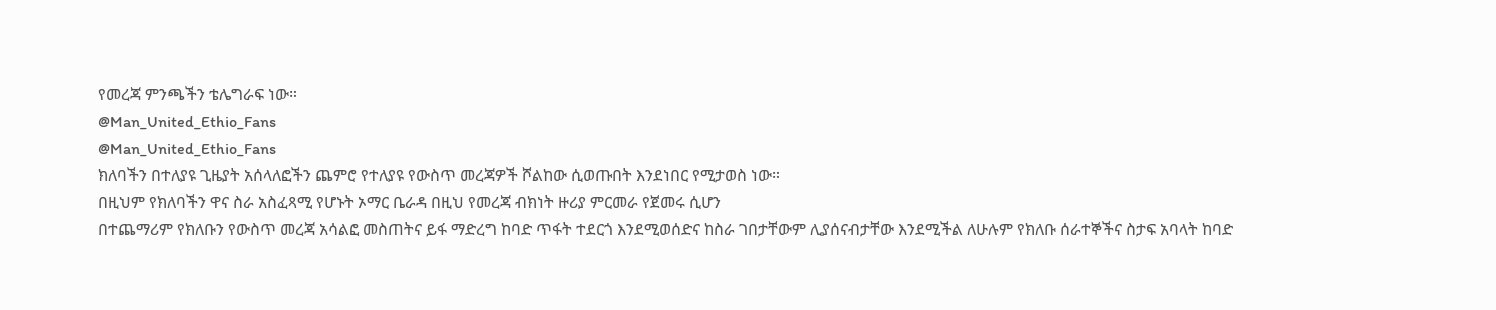የመረጃ ምንጫችን ቴሌግራፍ ነው።
@Man_United_Ethio_Fans
@Man_United_Ethio_Fans
ክለባችን በተለያዩ ጊዜያት አሰላለፎችን ጨምሮ የተለያዩ የውስጥ መረጃዎች ሾልከው ሲወጡበት እንደነበር የሚታወስ ነው።
በዚህም የክለባችን ዋና ስራ አስፈጻሚ የሆኑት ኦማር ቤራዳ በዚህ የመረጃ ብክነት ዙሪያ ምርመራ የጀመሩ ሲሆን
በተጨማሪም የክለቡን የውስጥ መረጃ አሳልፎ መስጠትና ይፋ ማድረግ ከባድ ጥፋት ተደርጎ እንደሚወሰድና ከስራ ገበታቸውም ሊያሰናብታቸው እንደሚችል ለሁሉም የክለቡ ሰራተኞችና ስታፍ አባላት ከባድ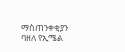ማስጠንቀቂያን ባዘለ የኢሜል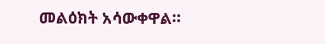መልዕክት አሳውቀዋል።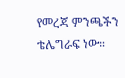የመረጃ ምንጫችን ቴሌግራፍ ነው።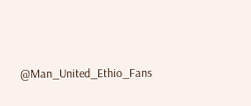@Man_United_Ethio_Fans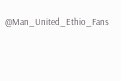@Man_United_Ethio_Fans